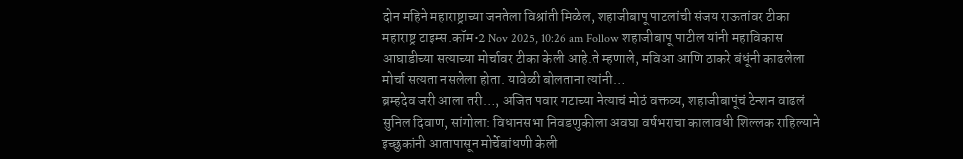दोन महिने महाराष्ट्राच्या जनतेला विश्रांती मिळेल, शहाजीबापू पाटलांची संजय राऊतांवर टीका
महाराष्ट्र टाइम्स.कॉम•2 Nov 2025, 10:26 am Follow शहाजीबापू पाटील यांनी महाविकास आघाडीच्या सत्याच्या मोर्चावर टीका केली आहे.ते म्हणाले, मविआ आणि ठाकरे बंधूंनी काढलेला मोर्चा सत्यता नसलेला होता. यावेळी बोलताना त्यांनी…
ब्रम्हदेव जरी आला तरी…, अजित पवार गटाच्या नेत्याचं मोठं वक्तव्य, शहाजीबापूंचं टेन्शन वाढलं
सुनिल दिवाण, सांगोला: विधानसभा निवडणुकीला अवघा वर्षभराचा कालावधी शिल्लक राहिल्याने इच्छुकांनी आतापासून मोर्चेबांधणी केली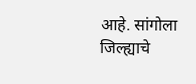आहे. सांगोला जिल्ह्याचे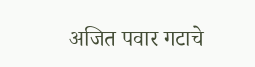अजित पवार गटाचे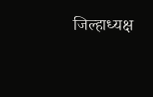जिल्हाध्यक्ष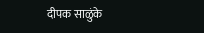दीपक साळुंके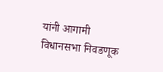यांनी आगामी विधानसभा निवडणूक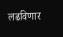लढविणार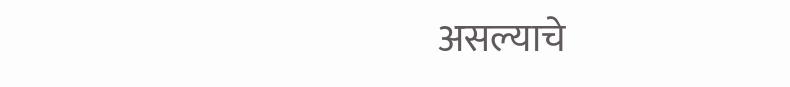असल्याचे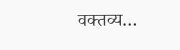वक्तव्य…